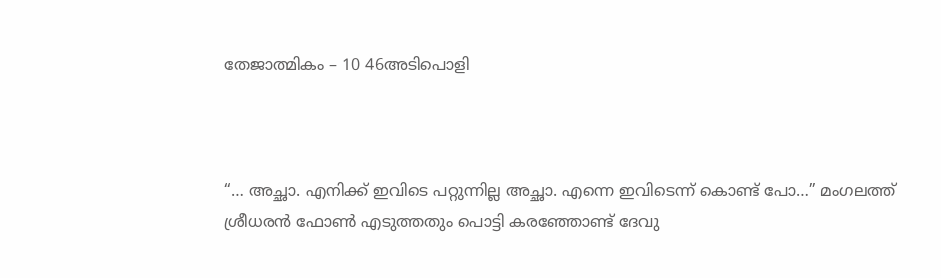തേജാത്മികം – 10 46അടിപൊളി



“… അച്ഛാ. എനിക്ക് ഇവിടെ പറ്റുന്നില്ല അച്ഛാ. എന്നെ ഇവിടെന്ന് കൊണ്ട് പോ…” മംഗലത്ത് ശ്രീധരൻ ഫോൺ എടുത്തതും പൊട്ടി കരഞ്ഞോണ്ട് ദേവു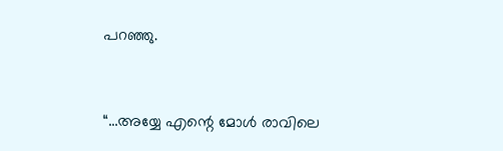പറഞ്ഞു.



“…അയ്യേ എന്റെ മോൾ രാവിലെ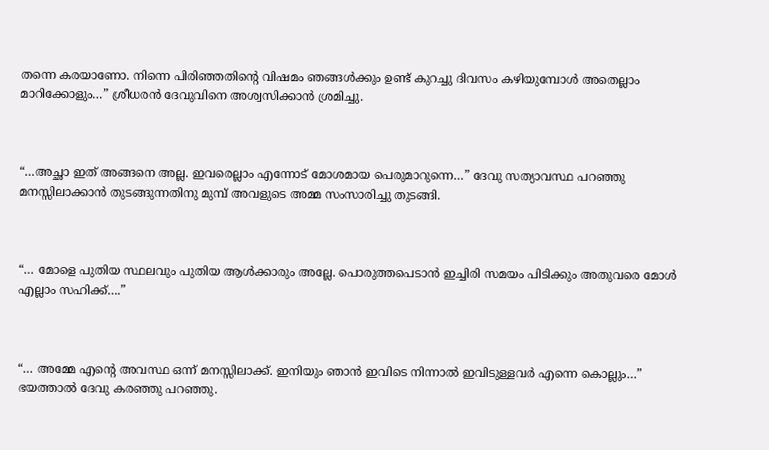തന്നെ കരയാണോ. നിന്നെ പിരിഞ്ഞതിന്റെ വിഷമം ഞങ്ങൾക്കും ഉണ്ട് കുറച്ചു ദിവസം കഴിയുമ്പോൾ അതെല്ലാം മാറിക്കോളും…” ശ്രീധരൻ ദേവുവിനെ അശ്വസിക്കാൻ ശ്രമിച്ചു.



“…അച്ഛാ ഇത് അങ്ങനെ അല്ല. ഇവരെല്ലാം എന്നോട് മോശമായ പെരുമാറുന്നെ…” ദേവു സത്യാവസ്ഥ പറഞ്ഞു മനസ്സിലാക്കാൻ തുടങ്ങുന്നതിനു മുമ്പ് അവളുടെ അമ്മ സംസാരിച്ചു തുടങ്ങി.



“… മോളെ പുതിയ സ്ഥലവും പുതിയ ആൾക്കാരും അല്ലേ. പൊരുത്തപെടാൻ ഇച്ചിരി സമയം പിടിക്കും അതുവരെ മോൾ എല്ലാം സഹിക്ക്….”



“… അമ്മേ എന്റെ അവസ്ഥ ഒന്ന് മനസ്സിലാക്ക്. ഇനിയും ഞാൻ ഇവിടെ നിന്നാൽ ഇവിടുള്ളവർ എന്നെ കൊല്ലും…” ഭയത്താൽ ദേവു കരഞ്ഞു പറഞ്ഞു.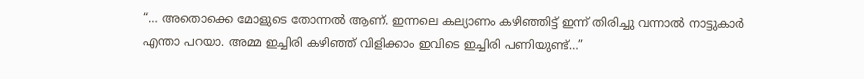“… അതൊക്കെ മോളുടെ തോന്നൽ ആണ്. ഇന്നലെ കല്യാണം കഴിഞ്ഞിട്ട് ഇന്ന് തിരിച്ചു വന്നാൽ നാട്ടുകാർ എന്താ പറയാ. അമ്മ ഇച്ചിരി കഴിഞ്ഞ് വിളിക്കാം ഇവിടെ ഇച്ചിരി പണിയുണ്ട്…”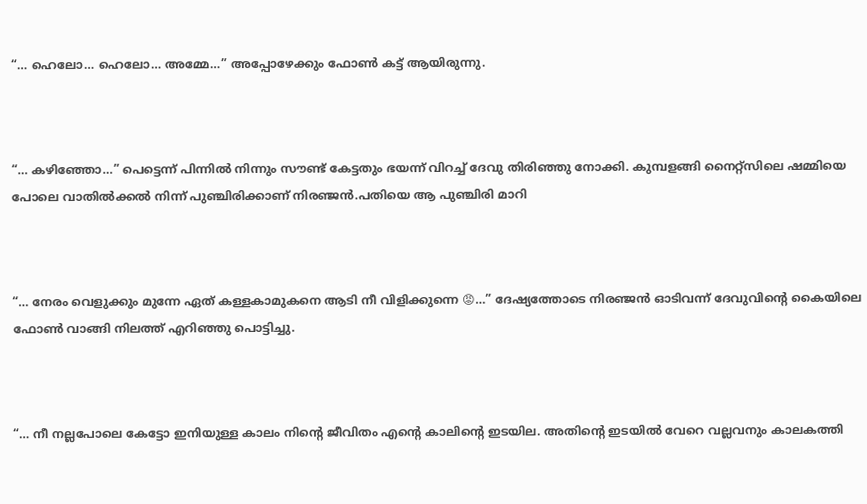“… ഹെലോ… ഹെലോ… അമ്മേ…” അപ്പോഴേക്കും ഫോൺ കട്ട്‌ ആയിരുന്നു.



“… കഴിഞ്ഞോ…” പെട്ടെന്ന് പിന്നിൽ നിന്നും സൗണ്ട് കേട്ടതും ഭയന്ന് വിറച്ച് ദേവു തിരിഞ്ഞു നോക്കി. കുമ്പളങ്ങി നൈറ്റ്സിലെ ഷമ്മിയെ പോലെ വാതിൽക്കൽ നിന്ന് പുഞ്ചിരിക്കാണ് നിരഞ്ജൻ.പതിയെ ആ പുഞ്ചിരി മാറി



“… നേരം വെളുക്കും മുന്നേ ഏത് കള്ളകാമുകനെ ആടി നീ വിളിക്കുന്നെ 😡…” ദേഷ്യത്തോടെ നിരഞ്ജൻ ഓടിവന്ന് ദേവുവിന്റെ കൈയിലെ ഫോൺ വാങ്ങി നിലത്ത് എറിഞ്ഞു പൊട്ടിച്ചു.



“… നീ നല്ലപോലെ കേട്ടോ ഇനിയുള്ള കാലം നിന്റെ ജീവിതം എന്റെ കാലിന്റെ ഇടയില. അതിന്റെ ഇടയിൽ വേറെ വല്ലവനും കാലകത്തി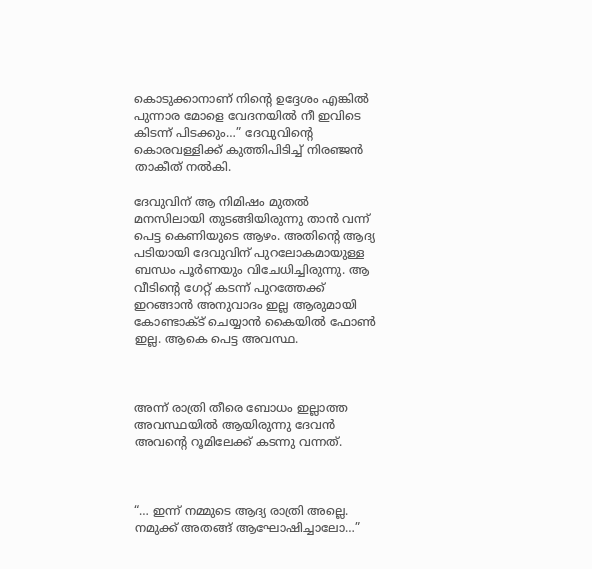കൊടുക്കാനാണ് നിന്റെ ഉദ്ദേശം എങ്കിൽ പുന്നാര മോളെ വേദനയിൽ നീ ഇവിടെ കിടന്ന് പിടക്കും…” ദേവുവിന്റെ കൊരവള്ളിക്ക് കുത്തിപിടിച്ച് നിരഞ്ജൻ താകീത് നൽകി.

ദേവുവിന് ആ നിമിഷം മുതൽ മനസിലായി തുടങ്ങിയിരുന്നു താൻ വന്ന് പെട്ട കെണിയുടെ ആഴം. അതിന്റെ ആദ്യ പടിയായി ദേവുവിന് പുറലോകമായുള്ള ബന്ധം പൂർണയും വിചേധിച്ചിരുന്നു. ആ വീടിന്റെ ഗേറ്റ് കടന്ന് പുറത്തേക്ക് ഇറങ്ങാൻ അനുവാദം ഇല്ല ആരുമായി കോണ്ടാക്ട് ചെയ്യാൻ കൈയിൽ ഫോൺ ഇല്ല. ആകെ പെട്ട അവസ്ഥ.



അന്ന് രാത്രി തീരെ ബോധം ഇല്ലാത്ത അവസ്ഥയിൽ ആയിരുന്നു ദേവൻ അവന്റെ റൂമിലേക്ക് കടന്നു വന്നത്.



“… ഇന്ന് നമ്മുടെ ആദ്യ രാത്രി അല്ലെ. നമുക്ക് അതങ്ങ് ആഘോഷിച്ചാലോ…”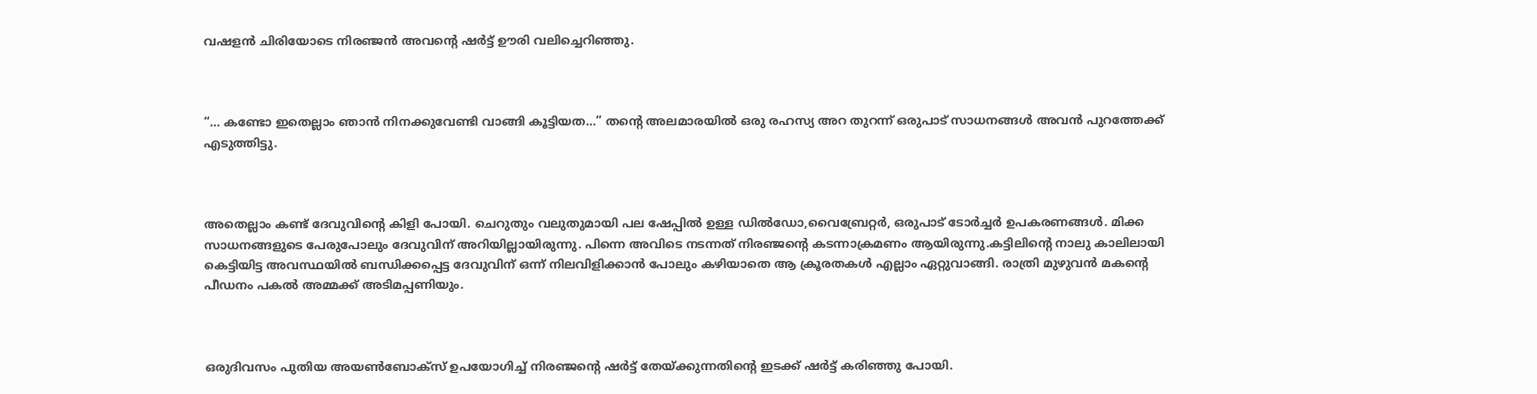വഷളൻ ചിരിയോടെ നിരഞ്ജൻ അവന്റെ ഷർട്ട്‌ ഊരി വലിച്ചെറിഞ്ഞു.



“… കണ്ടോ ഇതെല്ലാം ഞാൻ നിനക്കുവേണ്ടി വാങ്ങി കൂട്ടിയത…” തന്റെ അലമാരയിൽ ഒരു രഹസ്യ അറ തുറന്ന് ഒരുപാട് സാധനങ്ങൾ അവൻ പുറത്തേക്ക് എടുത്തിട്ടു.



അതെല്ലാം കണ്ട് ദേവുവിന്റെ കിളി പോയി. ചെറുതും വലുതുമായി പല ഷേപ്പിൽ ഉള്ള ഡിൽഡോ,വൈബ്രേറ്റർ, ഒരുപാട് ടോർച്ചർ ഉപകരണങ്ങൾ. മിക്ക സാധനങ്ങളുടെ പേരുപോലും ദേവുവിന് അറിയില്ലായിരുന്നു. പിന്നെ അവിടെ നടന്നത് നിരഞ്ജന്റെ കടന്നാക്രമണം ആയിരുന്നു.കട്ടിലിന്റെ നാലു കാലിലായി കെട്ടിയിട്ട അവസ്ഥയിൽ ബന്ധിക്കപ്പെട്ട ദേവുവിന് ഒന്ന് നിലവിളിക്കാൻ പോലും കഴിയാതെ ആ ക്രൂരതകൾ എല്ലാം ഏറ്റുവാങ്ങി. രാത്രി മുഴുവൻ മകന്റെ പീഡനം പകൽ അമ്മക്ക് അടിമപ്പണിയും.



ഒരുദിവസം പുതിയ അയൺബോക്സ്‌ ഉപയോഗിച്ച് നിരഞ്ജന്റെ ഷർട്ട്‌ തേയ്ക്കുന്നതിന്റെ ഇടക്ക് ഷർട്ട്‌ കരിഞ്ഞു പോയി.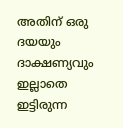അതിന് ഒരു ദയയും ദാക്ഷണ്യവും ഇല്ലാതെ ഇട്ടിരുന്ന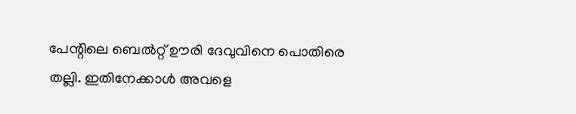പേന്റിലെ ബെൽറ്റ്‌ ഊരി ദേവുവിനെ പൊതിരെ തല്ലി. ഇതിനേക്കാൾ അവളെ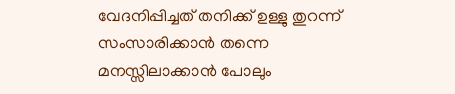വേദനിപ്പിച്ചത് തനിക്ക് ഉള്ളു തുറന്ന് സംസാരിക്കാൻ തന്നെ മനസ്സിലാക്കാൻ പോലും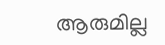ആരുമില്ല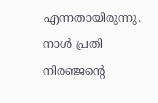എന്നതായിരുന്നു. നാൾ പ്രതി നിരഞ്ജന്റെ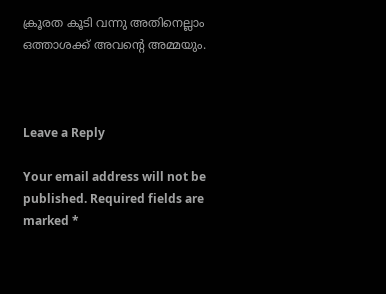ക്രൂരത കൂടി വന്നു അതിനെല്ലാം ഒത്താശക്ക് അവന്റെ അമ്മയും.



Leave a Reply

Your email address will not be published. Required fields are marked *